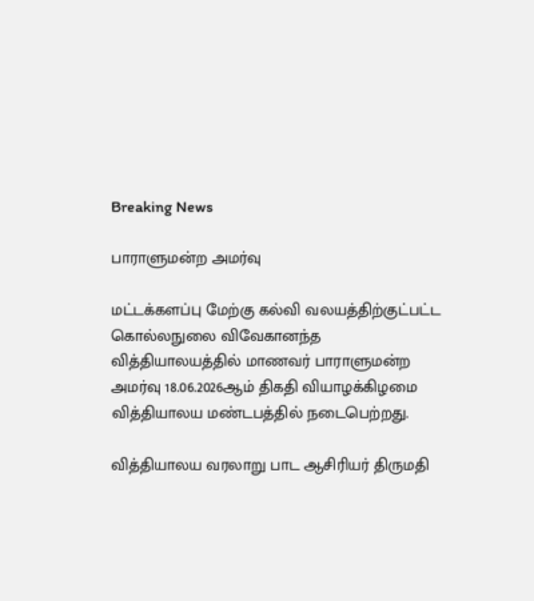Breaking News

பாராளுமன்ற அமர்வு

மட்டக்களப்பு மேற்கு கல்வி வலயத்திற்குட்பட்ட கொல்லநுலை விவேகானந்த வித்தியாலயத்தில் மாணவர் பாராளுமன்ற அமர்வு 18.06.2026ஆம் திகதி வியாழக்கிழமை வித்தியாலய மண்டபத்தில் நடைபெற்றது.

வித்தியாலய வரலாறு பாட ஆசிரியர் திருமதி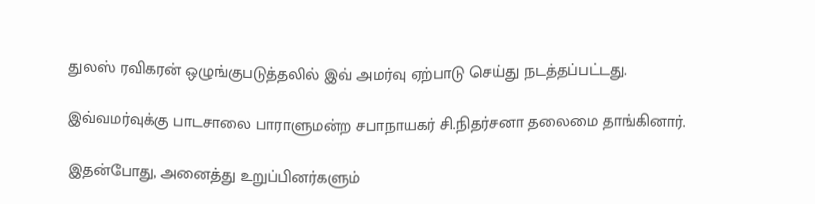துலஸ் ரவிகரன் ஒழுங்குபடுத்தலில் இவ் அமர்வு ஏற்பாடு செய்து நடத்தப்பட்டது.

இவ்வமர்வுக்கு பாடசாலை பாராளுமன்ற சபாநாயகர் சி.நிதர்சனா தலைமை தாங்கினார்.

இதன்போது, அனைத்து உறுப்பினர்களும்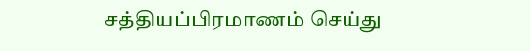சத்தியப்பிரமாணம் செய்து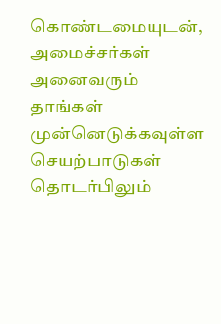கொண்டமையுடன், அமைச்சர்கள் அனைவரும் தாங்கள் முன்னெடுக்கவுள்ள செயற்பாடுகள் தொடர்பிலும்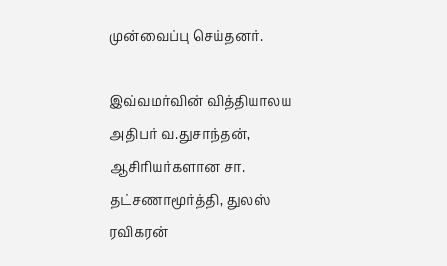முன்வைப்பு செய்தனர்.

இவ்வமர்வின் வித்தியாலய அதிபர் வ.துசாந்தன், ஆசிரியர்களான சா. தட்சணாமூர்த்தி, துலஸ் ரவிகரன்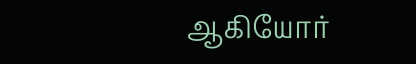ஆகியோர்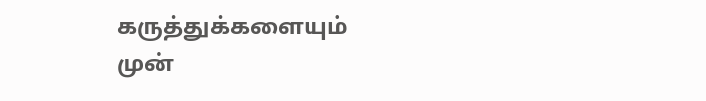கருத்துக்களையும் முன்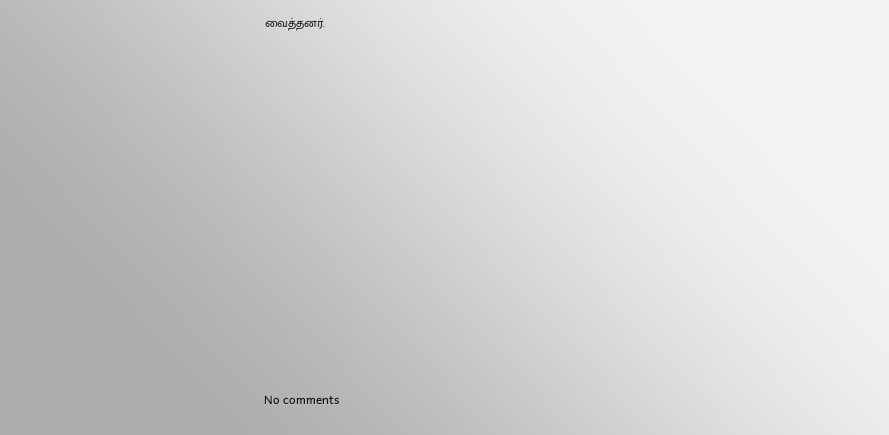வைத்தனர்.
















No comments